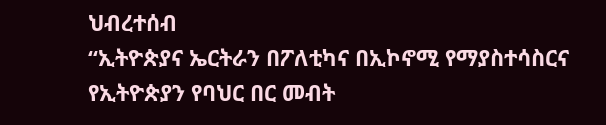ህብረተሰብ
“ኢትዮጵያና ኤርትራን በፖለቲካና በኢኮኖሚ የማያስተሳስርና የኢትዮጵያን የባህር በር መብት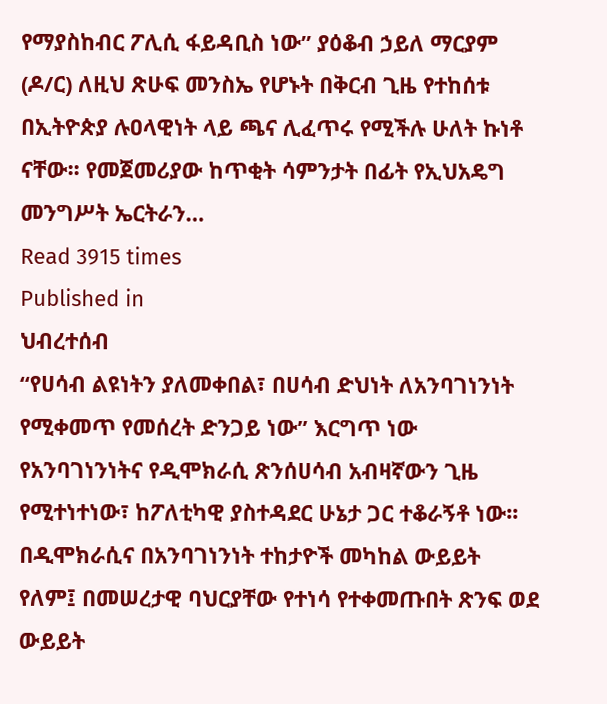የማያስከብር ፖሊሲ ፋይዳቢስ ነው” ያዕቆብ ኃይለ ማርያም (ዶ/ር) ለዚህ ጽሁፍ መንስኤ የሆኑት በቅርብ ጊዜ የተከሰቱ በኢትዮጵያ ሉዐላዊነት ላይ ጫና ሊፈጥሩ የሚችሉ ሁለት ኩነቶ ናቸው፡፡ የመጀመሪያው ከጥቂት ሳምንታት በፊት የኢህአዴግ መንግሥት ኤርትራን…
Read 3915 times
Published in
ህብረተሰብ
“የሀሳብ ልዩነትን ያለመቀበል፣ በሀሳብ ድህነት ለአንባገነንነት የሚቀመጥ የመሰረት ድንጋይ ነው” እርግጥ ነው የአንባገነንነትና የዲሞክራሲ ጽንሰሀሳብ አብዛኛውን ጊዜ የሚተነተነው፣ ከፖለቲካዊ ያስተዳደር ሁኔታ ጋር ተቆራኝቶ ነው፡፡ በዲሞክራሲና በአንባገነንነት ተከታዮች መካከል ውይይት የለም፤ በመሠረታዊ ባህርያቸው የተነሳ የተቀመጡበት ጽንፍ ወደ ውይይት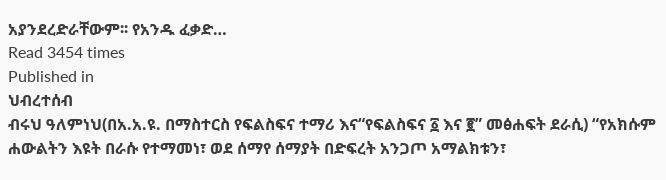አያንደረድራቸውም፡፡ የአንዱ ፈቃድ…
Read 3454 times
Published in
ህብረተሰብ
ብሩህ ዓለምነህ(በአ.አ.ዩ. በማስተርስ የፍልስፍና ተማሪ እና“የፍልስፍና ፩ እና ፪” መፅሐፍት ደራሲ) “የአክሱም ሐውልትን እዩት በራሱ የተማመነ፣ ወደ ሰማየ ሰማያት በድፍረት አንጋጦ አማልክቱን፣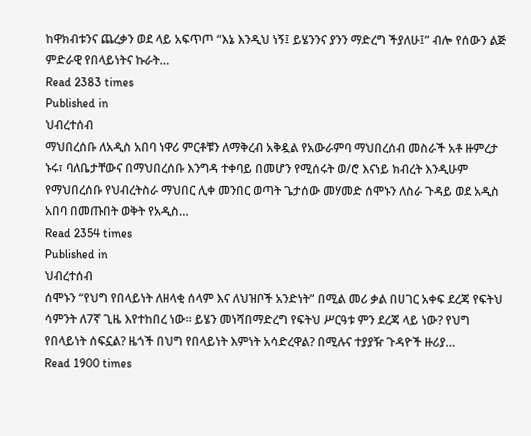ከዋክብቱንና ጨረቃን ወደ ላይ አፍጥጦ “እኔ እንዲህ ነኝ፤ ይሄንንና ያንን ማድረግ ችያለሁ፤” ብሎ የሰውን ልጅ ምድራዊ የበላይነትና ኩራት…
Read 2383 times
Published in
ህብረተሰብ
ማህበረሰቡ ለአዲስ አበባ ነዋሪ ምርቶቹን ለማቅረብ አቅዷል የአውራምባ ማህበረሰብ መስራች አቶ ዙምረታ ኑሩ፣ ባለቤታቸውና በማህበረሰቡ እንግዳ ተቀባይ በመሆን የሚሰሩት ወ/ሮ እናነይ ክብረት እንዲሁም የማህበረሰቡ የህብረትስራ ማህበር ሊቀ መንበር ወጣት ጌታሰው መሃመድ ሰሞኑን ለስራ ጉዳይ ወደ አዲስ አበባ በመጡበት ወቅት የአዲስ…
Read 2354 times
Published in
ህብረተሰብ
ሰሞኑን “የህግ የበላይነት ለዘላቂ ሰላም እና ለህዝቦች አንድነት” በሚል መሪ ቃል በሀገር አቀፍ ደረጃ የፍትህ ሳምንት ለ7ኛ ጊዜ እየተከበረ ነው፡፡ ይሄን መነሻበማድረግ የፍትህ ሥርዓቱ ምን ደረጃ ላይ ነው? የህግ የበላይነት ሰፍኗል? ዜጎች በህግ የበላይነት እምነት አሳድረዋል? በሚሉና ተያያዥ ጉዳዮች ዙሪያ…
Read 1900 times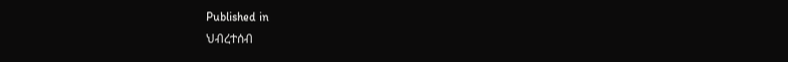Published in
ህብረተሰብ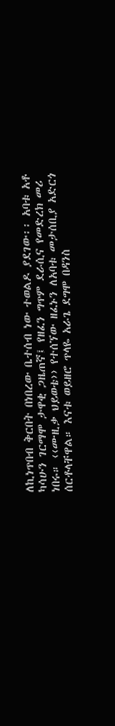ለኪነጥበብ ቅርበት በነበረው ቤተሰብ ነው ተወልዶ ያደገው፡፡ አባቱ አቶ ካሳሁን ገርማሞ ታዋቂ ጋዜጠኛ፤ የዘፈን ግጥም ደራሲና የመድረክ መሪ ነበሩ። ‹‹ሙዚቃ ህይወቴ›› የተሰኘው ዘፈኑን ለአባቱ መታሰቢያ አድርጎ ሰርቶላቸዋል። እናቱ ወይዘሮ ጥላዬ አራጌ ደግሞ በዳንስ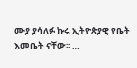ሙያ ያሳለፉ ኩሩ ኢትዮጵያዊ የቤት እመቤት ናቸው፡፡ …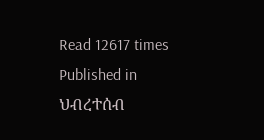Read 12617 times
Published in
ህብረተሰብ